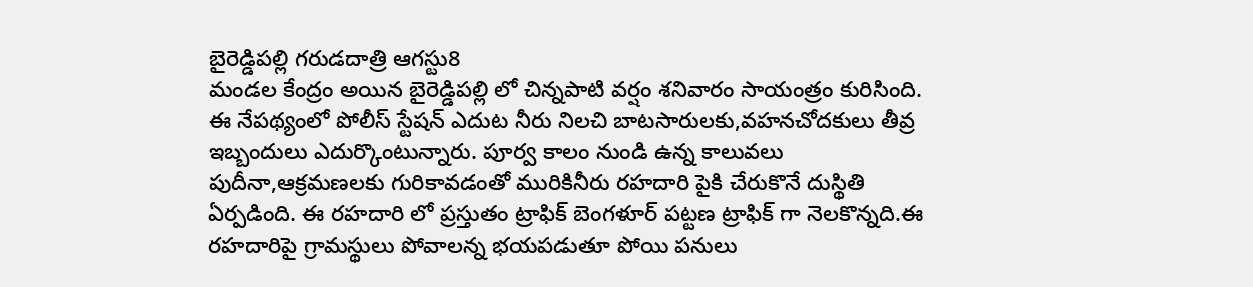బైరెడ్డిపల్లి గరుడదాత్రి ఆగస్టు8
మండల కేంద్రం అయిన బైరెడ్డిపల్లి లో చిన్నపాటి వర్షం శనివారం సాయంత్రం కురిసింది. ఈ నేపథ్యంలో పోలీస్ స్టేషన్ ఎదుట నీరు నిలచి బాటసారులకు,వహనచోదకులు తీవ్ర ఇబ్బందులు ఎదుర్కొంటున్నారు. పూర్వ కాలం నుండి ఉన్న కాలువలు పుదీనా,ఆక్రమణలకు గురికావడంతో మురికినీరు రహదారి పైకి చేరుకొనే దుస్థితి ఏర్పడింది. ఈ రహదారి లో ప్రస్తుతం ట్రాఫిక్ బెంగళూర్ పట్టణ ట్రాఫిక్ గా నెలకొన్నది.ఈ రహదారిపై గ్రామస్థులు పోవాలన్న భయపడుతూ పోయి పనులు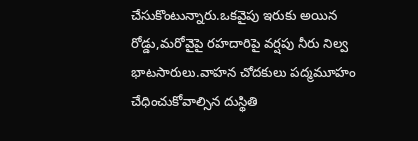చేసుకొంటున్నారు.ఒకవైపు ఇరుకు అయిన రోడ్డు,మరోవైపై రహదారిపై వర్షపు నీరు నిల్వ భాటసారులు.వాహన చోదకులు పద్మమూహం చేధించుకోవాల్సిన దుస్థితి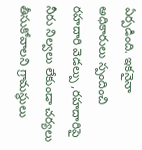ఏర్పడింది. ఇకనైనా అధికారులు స్పందించి రహదారి వెడల్పు ,రహదారిపై నీరు నిల్వలు లేకుండా చర్యలు తీసుకోవాలని గ్రామస్థులు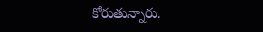కోరుతున్నారు.